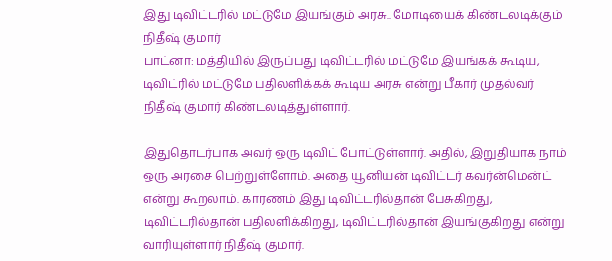இது டிவிட்டரில் மட்டுமே இயங்கும் அரசு.. மோடியைக் கிண்டலடிக்கும் நிதீஷ் குமார்
பாட்னா: மத்தியில் இருப்பது டிவிட்டரில் மட்டுமே இயங்கக் கூடிய, டிவிட்ரில் மட்டுமே பதிலளிக்கக் கூடிய அரசு என்று பீகார் முதல்வர் நிதீஷ் குமார் கிண்டலடித்துள்ளார்.

இதுதொடர்பாக அவர் ஒரு டிவிட் போட்டுள்ளார். அதில், இறுதியாக நாம் ஒரு அரசை பெற்றுள்ளோம். அதை யூனியன் டிவிட்டர் கவர்ன்மென்ட் என்று கூறலாம். காரணம் இது டிவிட்டரில்தான் பேசுகிறது, டிவிட்டரில்தான் பதிலளிக்கிறது, டிவிட்டரில்தான் இயங்குகிறது என்று வாரியுள்ளார் நிதீஷ் குமார்.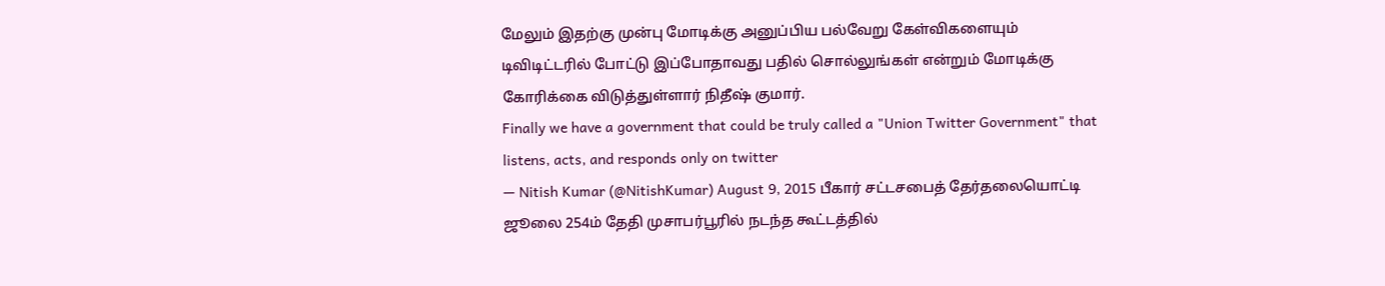மேலும் இதற்கு முன்பு மோடிக்கு அனுப்பிய பல்வேறு கேள்விகளையும் டிவிடிட்டரில் போட்டு இப்போதாவது பதில் சொல்லுங்கள் என்றும் மோடிக்கு கோரிக்கை விடுத்துள்ளார் நிதீஷ் குமார்.
Finally we have a government that could be truly called a "Union Twitter Government" that listens, acts, and responds only on twitter
— Nitish Kumar (@NitishKumar) August 9, 2015 பீகார் சட்டசபைத் தேர்தலையொட்டி ஜூலை 254ம் தேதி முசாபர்பூரில் நடந்த கூட்டத்தில்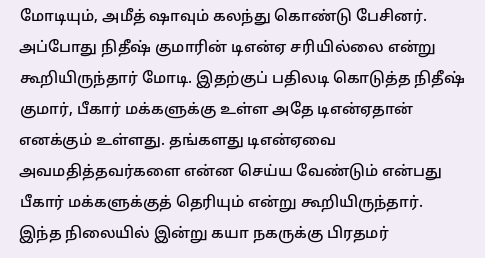மோடியும், அமீத் ஷாவும் கலந்து கொண்டு பேசினர். அப்போது நிதீஷ் குமாரின் டிஎன்ஏ சரியில்லை என்று கூறியிருந்தார் மோடி. இதற்குப் பதிலடி கொடுத்த நிதீஷ் குமார், பீகார் மக்களுக்கு உள்ள அதே டிஎன்ஏதான் எனக்கும் உள்ளது. தங்களது டிஎன்ஏவை அவமதித்தவர்களை என்ன செய்ய வேண்டும் என்பது பீகார் மக்களுக்குத் தெரியும் என்று கூறியிருந்தார்.
இந்த நிலையில் இன்று கயா நகருக்கு பிரதமர்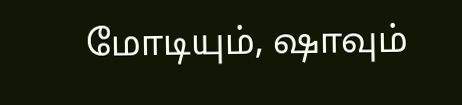மோடியும், ஷாவும்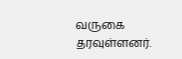வருகை தரவுள்ளனர்.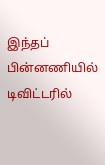இந்தப் பின்னணியில் டிவிட்டரில்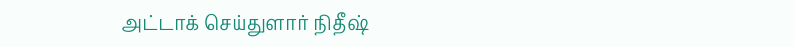அட்டாக் செய்துளார் நிதீஷ்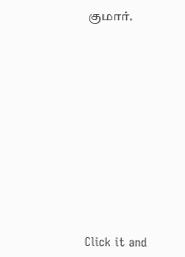குமார்.












Click it and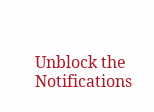Unblock the Notifications